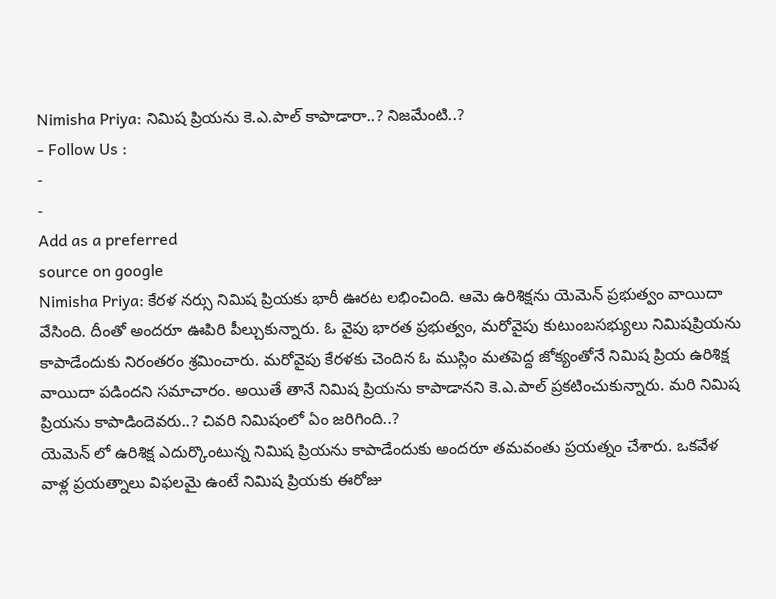Nimisha Priya: నిమిష ప్రియను కె.ఎ.పాల్ కాపాడారా..? నిజమేంటి..?
- Follow Us :
-
-
Add as a preferred
source on google
Nimisha Priya: కేరళ నర్సు నిమిష ప్రియకు భారీ ఊరట లభించింది. ఆమె ఉరిశిక్షను యెమెన్ ప్రభుత్వం వాయిదా వేసింది. దీంతో అందరూ ఊపిరి పీల్చుకున్నారు. ఓ వైపు భారత ప్రభుత్వం, మరోవైపు కుటుంబసభ్యులు నిమిషప్రియను కాపాడేందుకు నిరంతరం శ్రమించారు. మరోవైపు కేరళకు చెందిన ఓ ముస్లిం మతపెద్ద జోక్యంతోనే నిమిష ప్రియ ఉరిశిక్ష వాయిదా పడిందని సమాచారం. అయితే తానే నిమిష ప్రియను కాపాడానని కె.ఎ.పాల్ ప్రకటించుకున్నారు. మరి నిమిష ప్రియను కాపాడిందెవరు..? చివరి నిమిషంలో ఏం జరిగింది..?
యెమెన్ లో ఉరిశిక్ష ఎదుర్కొంటున్న నిమిష ప్రియను కాపాడేందుకు అందరూ తమవంతు ప్రయత్నం చేశారు. ఒకవేళ వాళ్ల ప్రయత్నాలు విఫలమై ఉంటే నిమిష ప్రియకు ఈరోజు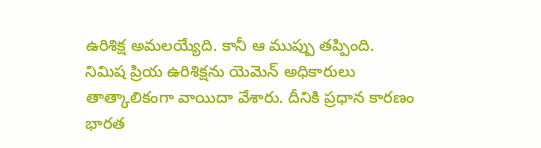ఉరిశిక్ష అమలయ్యేది. కానీ ఆ ముప్పు తప్పింది. నిమిష ప్రియ ఉరిశిక్షను యెమెన్ అధికారులు తాత్కాలికంగా వాయిదా వేశారు. దీనికి ప్రధాన కారణం భారత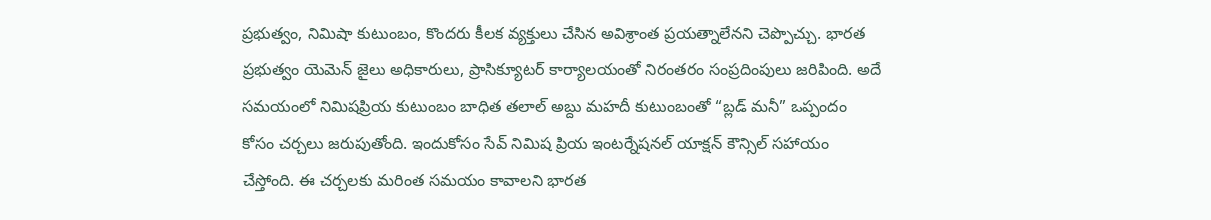ప్రభుత్వం, నిమిషా కుటుంబం, కొందరు కీలక వ్యక్తులు చేసిన అవిశ్రాంత ప్రయత్నాలేనని చెప్పొచ్చు. భారత ప్రభుత్వం యెమెన్ జైలు అధికారులు, ప్రాసిక్యూటర్ కార్యాలయంతో నిరంతరం సంప్రదింపులు జరిపింది. అదే సమయంలో నిమిషప్రియ కుటుంబం బాధిత తలాల్ అబ్దు మహదీ కుటుంబంతో “బ్లడ్ మనీ” ఒప్పందం కోసం చర్చలు జరుపుతోంది. ఇందుకోసం సేవ్ నిమిష ప్రియ ఇంటర్నేషనల్ యాక్షన్ కౌన్సిల్ సహాయం చేస్తోంది. ఈ చర్చలకు మరింత సమయం కావాలని భారత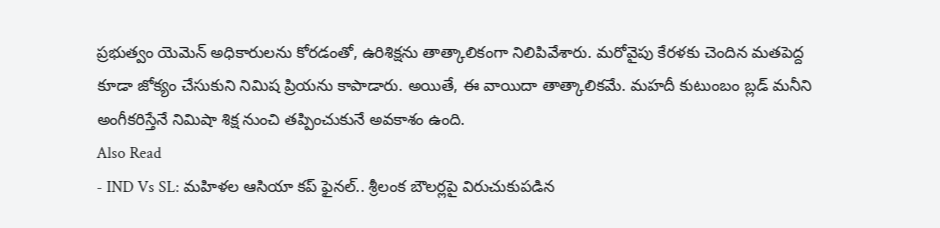ప్రభుత్వం యెమెన్ అధికారులను కోరడంతో, ఉరిశిక్షను తాత్కాలికంగా నిలిపివేశారు. మరోవైపు కేరళకు చెందిన మతపెద్ద కూడా జోక్యం చేసుకుని నిమిష ప్రియను కాపాడారు. అయితే, ఈ వాయిదా తాత్కాలికమే. మహదీ కుటుంబం బ్లడ్ మనీని అంగీకరిస్తేనే నిమిషా శిక్ష నుంచి తప్పించుకునే అవకాశం ఉంది.
Also Read
- IND Vs SL: మహిళల ఆసియా కప్ ఫైనల్.. శ్రీలంక బౌలర్లపై విరుచుకుపడిన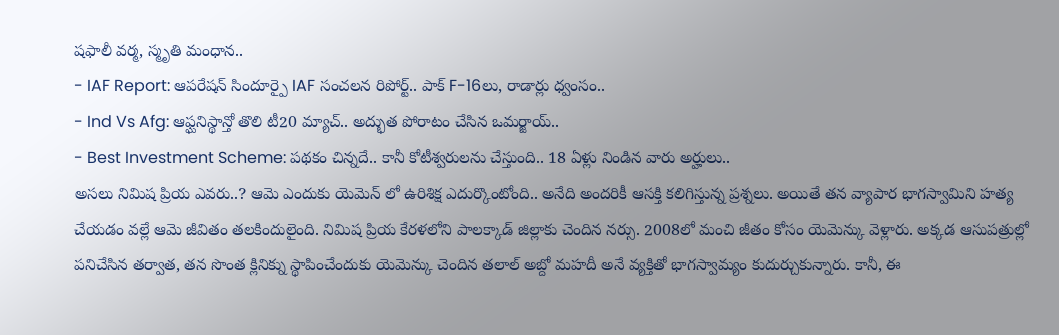షఫాలీ వర్మ, స్మృతి మంధాన..
- IAF Report: ఆపరేషన్ సిందూర్పై IAF సంచలన రిపోర్ట్.. పాక్ F-16లు, రాడార్లు ధ్వంసం..
- Ind Vs Afg: ఆఫ్ఘనిస్థాన్తో తొలి టీ20 మ్యాచ్.. అద్భుత పోరాటం చేసిన ఒమర్జాయ్..
- Best Investment Scheme: పథకం చిన్నదే.. కానీ కోటీశ్వరులను చేస్తుంది.. 18 ఏళ్లు నిండిన వారు అర్హులు..
అసలు నిమిష ప్రియ ఎవరు..? ఆమె ఎందుకు యెమెన్ లో ఉరిశిక్ష ఎదుర్కొంటోంది.. అనేది అందరికీ ఆసక్తి కలిగిస్తున్న ప్రశ్నలు. అయితే తన వ్యాపార భాగస్వామిని హత్య చేయడం వల్లే ఆమె జీవితం తలకిందులైంది. నిమిష ప్రియ కేరళలోని పాలక్కాడ్ జిల్లాకు చెందిన నర్సు. 2008లో మంచి జీతం కోసం యెమెన్కు వెళ్లారు. అక్కడ ఆసుపత్రుల్లో పనిచేసిన తర్వాత, తన సొంత క్లినిక్ను స్థాపించేందుకు యెమెన్కు చెందిన తలాల్ అబ్దో మహదీ అనే వ్యక్తితో భాగస్వామ్యం కుదుర్చుకున్నారు. కానీ, ఈ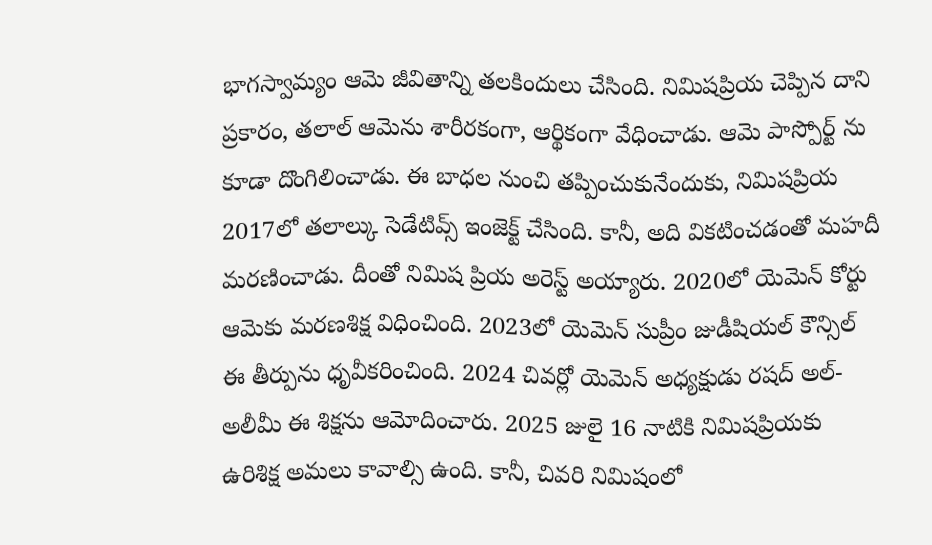భాగస్వామ్యం ఆమె జీవితాన్ని తలకిందులు చేసింది. నిమిషప్రియ చెప్పిన దాని ప్రకారం, తలాల్ ఆమెను శారీరకంగా, ఆర్థికంగా వేధించాడు. ఆమె పాస్పోర్ట్ ను కూడా దొంగిలించాడు. ఈ బాధల నుంచి తప్పించుకునేందుకు, నిమిషప్రియ 2017లో తలాల్కు సెడేటివ్స్ ఇంజెక్ట్ చేసింది. కానీ, అది వికటించడంతో మహదీ మరణించాడు. దీంతో నిమిష ప్రియ అరెస్ట్ అయ్యారు. 2020లో యెమెన్ కోర్టు ఆమెకు మరణశిక్ష విధించింది. 2023లో యెమెన్ సుప్రీం జుడీషియల్ కౌన్సిల్ ఈ తీర్పును ధృవీకరించింది. 2024 చివర్లో యెమెన్ అధ్యక్షుడు రషద్ అల్-అలీమీ ఈ శిక్షను ఆమోదించారు. 2025 జులై 16 నాటికి నిమిషప్రియకు ఉరిశిక్ష అమలు కావాల్సి ఉంది. కానీ, చివరి నిమిషంలో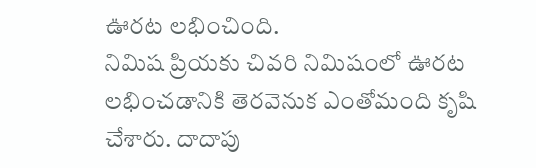ఊరట లభించింది.
నిమిష ప్రియకు చివరి నిమిషంలో ఊరట లభించడానికి తెరవెనుక ఎంతోమంది కృషి చేశారు. దాదాపు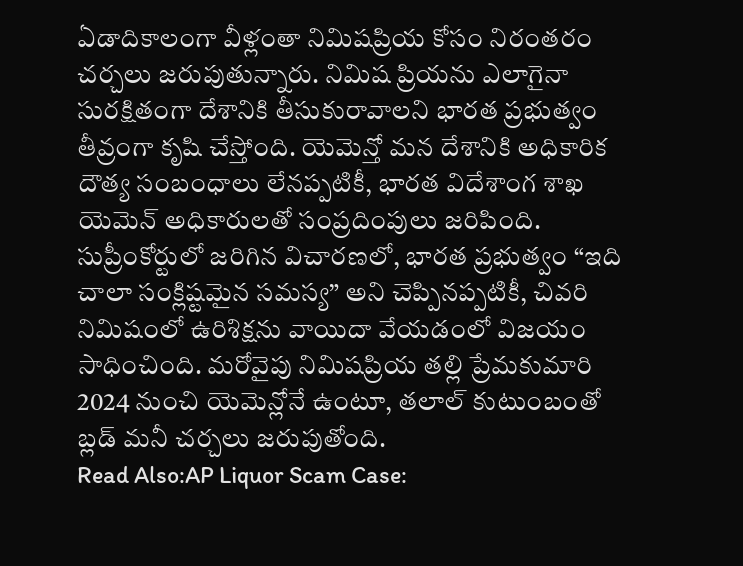ఏడాదికాలంగా వీళ్లంతా నిమిషప్రియ కోసం నిరంతరం చర్చలు జరుపుతున్నారు. నిమిష ప్రియను ఎలాగైనా సురక్షితంగా దేశానికి తీసుకురావాలని భారత ప్రభుత్వం తీవ్రంగా కృషి చేస్తోంది. యెమెన్తో మన దేశానికి అధికారిక దౌత్య సంబంధాలు లేనప్పటికీ, భారత విదేశాంగ శాఖ యెమెన్ అధికారులతో సంప్రదింపులు జరిపింది. సుప్రీంకోర్టులో జరిగిన విచారణలో, భారత ప్రభుత్వం “ఇది చాలా సంక్లిష్టమైన సమస్య” అని చెప్పినప్పటికీ, చివరి నిమిషంలో ఉరిశిక్షను వాయిదా వేయడంలో విజయం సాధించింది. మరోవైపు నిమిషప్రియ తల్లి ప్రేమకుమారి 2024 నుంచి యెమెన్లోనే ఉంటూ, తలాల్ కుటుంబంతో బ్లడ్ మనీ చర్చలు జరుపుతోంది.
Read Also:AP Liquor Scam Case: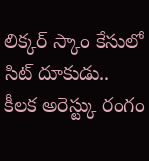లిక్కర్ స్కాం కేసులో సిట్ దూకుడు.. కీలక అరెస్ట్కు రంగం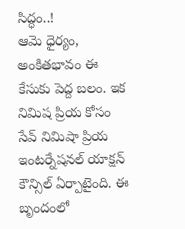సిద్ధం..!
ఆమె ధైర్యం, అంకితభావం ఈ కేసుకు పెద్ద బలం. ఇక నిమిష ప్రియ కోసం సేవ్ నిమిషా ప్రియ ఇంటర్నేషనల్ యాక్షన్ కౌన్సిల్ ఏర్పాటైంది. ఈ బృందంలో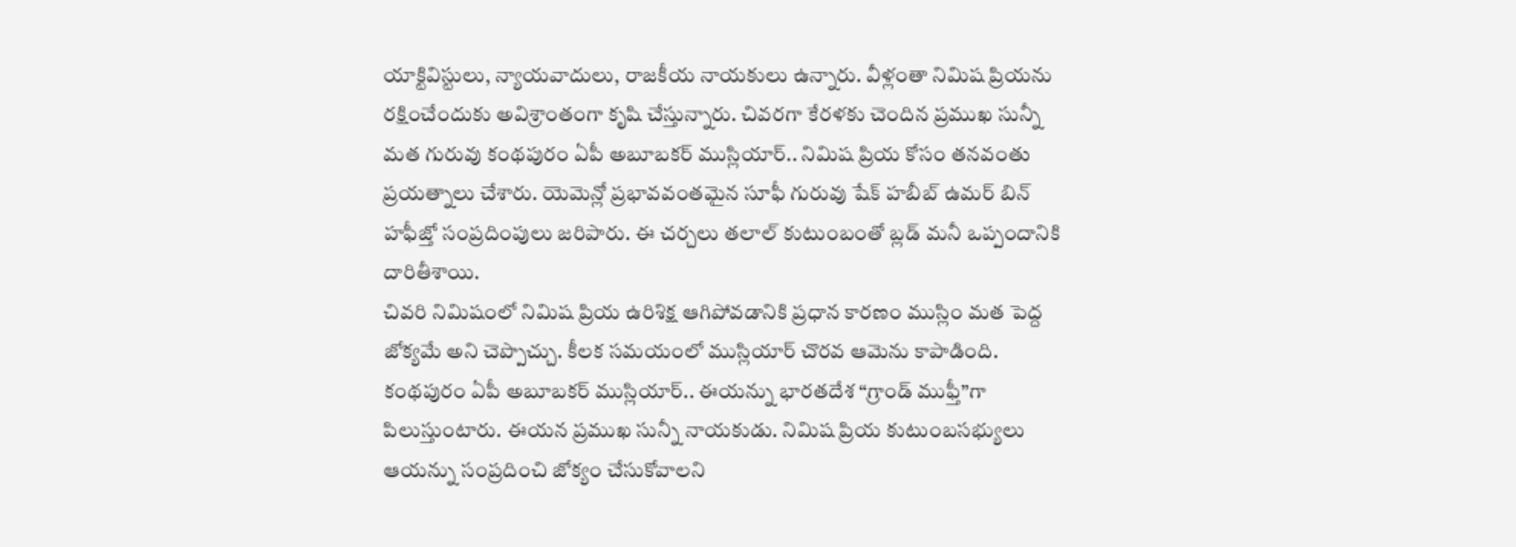యాక్టివిస్టులు, న్యాయవాదులు, రాజకీయ నాయకులు ఉన్నారు. వీళ్లంతా నిమిష ప్రియను రక్షించేందుకు అవిశ్రాంతంగా కృషి చేస్తున్నారు. చివరగా కేరళకు చెందిన ప్రముఖ సున్నీ మత గురువు కంథపురం ఏపీ అబూబకర్ ముస్లియార్.. నిమిష ప్రియ కోసం తనవంతు ప్రయత్నాలు చేశారు. యెమెన్లో ప్రభావవంతమైన సూఫీ గురువు షేక్ హబీబ్ ఉమర్ బిన్ హఫీజ్తో సంప్రదింపులు జరిపారు. ఈ చర్చలు తలాల్ కుటుంబంతో బ్లడ్ మనీ ఒప్పందానికి దారితీశాయి.
చివరి నిమిషంలో నిమిష ప్రియ ఉరిశిక్ష ఆగిపోవడానికి ప్రధాన కారణం ముస్లిం మత పెద్ద జోక్యమే అని చెప్పొచ్చు. కీలక సమయంలో ముస్లియార్ చొరవ ఆమెను కాపాడింది. కంథపురం ఏపీ అబూబకర్ ముస్లియార్.. ఈయన్ను భారతదేశ “గ్రాండ్ ముఫ్తీ”గా పిలుస్తుంటారు. ఈయన ప్రముఖ సున్నీ నాయకుడు. నిమిష ప్రియ కుటుంబసభ్యులు ఆయన్ను సంప్రదించి జోక్యం చేసుకోవాలని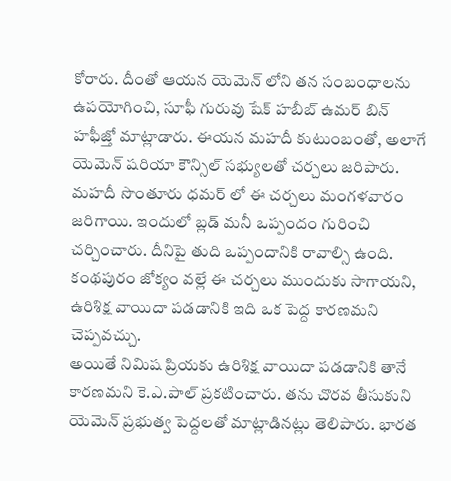కోరారు. దీంతో ఆయన యెమెన్ లోని తన సంబంధాలను ఉపయోగించి, సూఫీ గురువు షేక్ హబీబ్ ఉమర్ బిన్ హఫీజ్తో మాట్లాడారు. ఈయన మహదీ కుటుంబంతో, అలాగే యెమెన్ షరియా కౌన్సిల్ సభ్యులతో చర్చలు జరిపారు. మహదీ సొంతూరు ధమర్ లో ఈ చర్చలు మంగళవారం జరిగాయి. ఇందులో బ్లడ్ మనీ ఒప్పందం గురించి చర్చించారు. దీనిపై తుది ఒప్పందానికి రావాల్సి ఉంది. కంథపురం జోక్యం వల్లే ఈ చర్చలు ముందుకు సాగాయని, ఉరిశిక్ష వాయిదా పడడానికి ఇది ఒక పెద్ద కారణమని చెప్పవచ్చు.
అయితే నిమిష ప్రియకు ఉరిశిక్ష వాయిదా పడడానికి తానే కారణమని కె.ఎ.పాల్ ప్రకటించారు. తను చొరవ తీసుకుని యెమెన్ ప్రభుత్వ పెద్దలతో మాట్లాడినట్లు తెలిపారు. భారత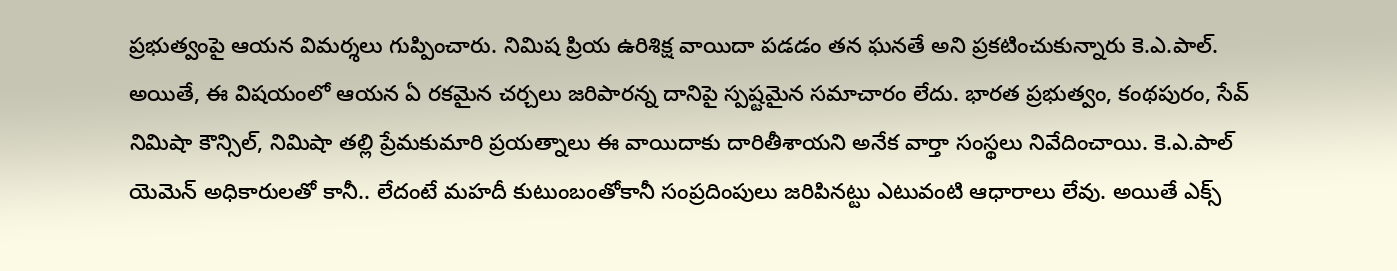ప్రభుత్వంపై ఆయన విమర్శలు గుప్పించారు. నిమిష ప్రియ ఉరిశిక్ష వాయిదా పడడం తన ఘనతే అని ప్రకటించుకున్నారు కె.ఎ.పాల్. అయితే, ఈ విషయంలో ఆయన ఏ రకమైన చర్చలు జరిపారన్న దానిపై స్పష్టమైన సమాచారం లేదు. భారత ప్రభుత్వం, కంథపురం, సేవ్ నిమిషా కౌన్సిల్, నిమిషా తల్లి ప్రేమకుమారి ప్రయత్నాలు ఈ వాయిదాకు దారితీశాయని అనేక వార్తా సంస్థలు నివేదించాయి. కె.ఎ.పాల్ యెమెన్ అధికారులతో కానీ.. లేదంటే మహదీ కుటుంబంతోకానీ సంప్రదింపులు జరిపినట్టు ఎటువంటి ఆధారాలు లేవు. అయితే ఎక్స్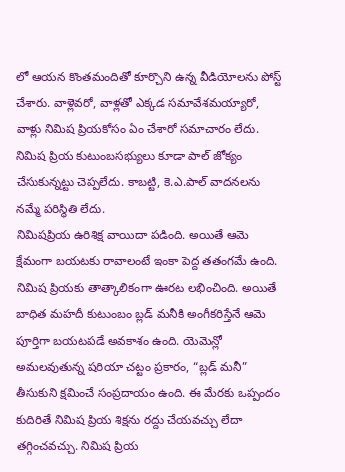లో ఆయన కొంతమందితో కూర్చొని ఉన్న వీడియోలను పోస్ట్ చేశారు. వాళ్లెవరో, వాళ్లతో ఎక్కడ సమావేశమయ్యారో, వాళ్లు నిమిష ప్రియకోసం ఏం చేశారో సమాచారం లేదు. నిమిష ప్రియ కుటుంబసభ్యులు కూడా పాల్ జోక్యం చేసుకున్నట్టు చెప్పలేదు. కాబట్టి, కె.ఎ.పాల్ వాదనలను నమ్మే పరిస్థితి లేదు.
నిమిషప్రియ ఉరిశిక్ష వాయిదా పడింది. అయితే ఆమె క్షేమంగా బయటకు రావాలంటే ఇంకా పెద్ద తతంగమే ఉంది. నిమిష ప్రియకు తాత్కాలికంగా ఊరట లభించింది. అయితే బాధిత మహదీ కుటుంబం బ్లడ్ మనీకి అంగీకరిస్తేనే ఆమె పూర్తిగా బయటపడే అవకాశం ఉంది. యెమెన్లో అమలవుతున్న షరియా చట్టం ప్రకారం, “బ్లడ్ మనీ” తీసుకుని క్షమించే సంప్రదాయం ఉంది. ఈ మేరకు ఒప్పందం కుదిరితే నిమిష ప్రియ శిక్షను రద్దు చేయవచ్చు లేదా తగ్గించవచ్చు. నిమిష ప్రియ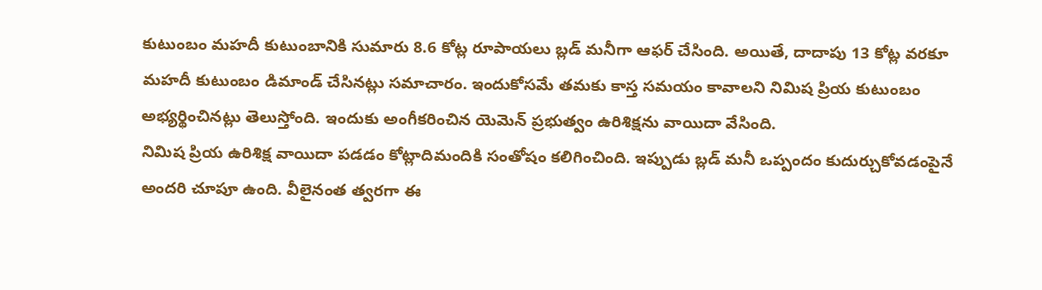కుటుంబం మహదీ కుటుంబానికి సుమారు 8.6 కోట్ల రూపాయలు బ్లడ్ మనీగా ఆఫర్ చేసింది. అయితే, దాదాపు 13 కోట్ల వరకూ మహదీ కుటుంబం డిమాండ్ చేసినట్లు సమాచారం. ఇందుకోసమే తమకు కాస్త సమయం కావాలని నిమిష ప్రియ కుటుంబం అభ్యర్థించినట్లు తెలుస్తోంది. ఇందుకు అంగీకరించిన యెమెన్ ప్రభుత్వం ఉరిశిక్షను వాయిదా వేసింది.
నిమిష ప్రియ ఉరిశిక్ష వాయిదా పడడం కోట్లాదిమందికి సంతోషం కలిగించింది. ఇప్పుడు బ్లడ్ మనీ ఒప్పందం కుదుర్చుకోవడంపైనే అందరి చూపూ ఉంది. వీలైనంత త్వరగా ఈ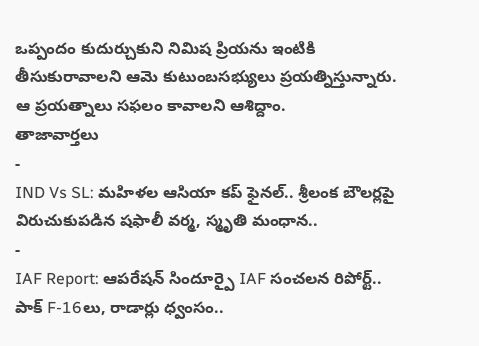ఒప్పందం కుదుర్చుకుని నిమిష ప్రియను ఇంటికి తీసుకురావాలని ఆమె కుటుంబసభ్యులు ప్రయత్నిస్తున్నారు. ఆ ప్రయత్నాలు సఫలం కావాలని ఆశిద్దాం.
తాజావార్తలు
-
IND Vs SL: మహిళల ఆసియా కప్ ఫైనల్.. శ్రీలంక బౌలర్లపై విరుచుకుపడిన షఫాలీ వర్మ, స్మృతి మంధాన..
-
IAF Report: ఆపరేషన్ సిందూర్పై IAF సంచలన రిపోర్ట్.. పాక్ F-16లు, రాడార్లు ధ్వంసం..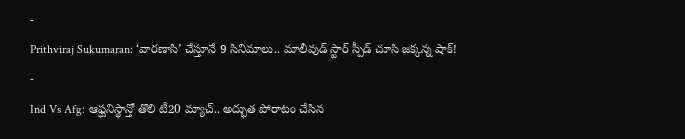-
Prithviraj Sukumaran: ‘వారణాసి’ చేస్తూనే 9 సినిమాలు.. మాలీవుడ్ స్టార్ స్పీడ్ చూసి జక్కన్న షాక్!
-
Ind Vs Afg: ఆఫ్ఘనిస్థాన్తో తొలి టీ20 మ్యాచ్.. అద్భుత పోరాటం చేసిన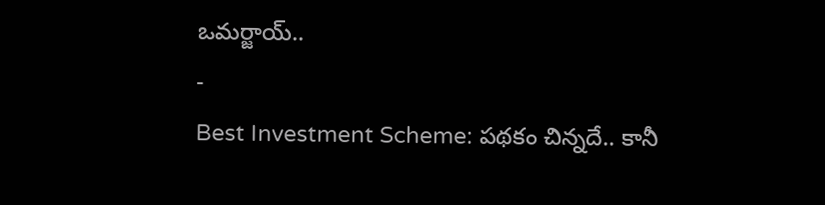ఒమర్జాయ్..
-
Best Investment Scheme: పథకం చిన్నదే.. కానీ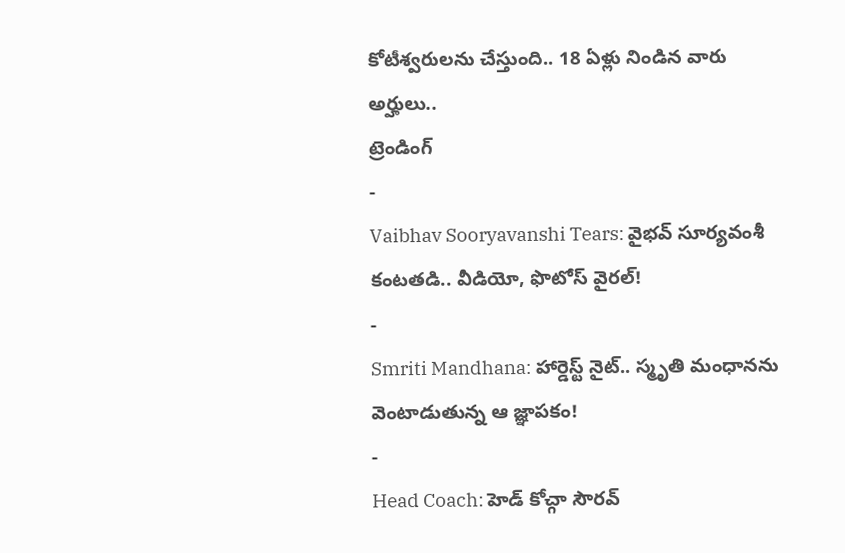కోటీశ్వరులను చేస్తుంది.. 18 ఏళ్లు నిండిన వారు అర్హులు..
ట్రెండింగ్
-
Vaibhav Sooryavanshi Tears: వైభవ్ సూర్యవంశీ కంటతడి.. వీడియో, ఫొటోస్ వైరల్!
-
Smriti Mandhana: హార్డెస్ట్ నైట్.. స్మృతి మంధానను వెంటాడుతున్న ఆ జ్ఞాపకం!
-
Head Coach: హెడ్ కోచ్గా సౌరవ్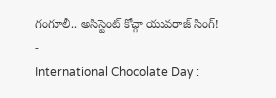గంగూలీ.. అసిస్టెంట్ కోచ్గా యువరాజ్ సింగ్!
-
International Chocolate Day :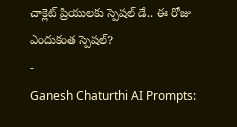చాక్లెట్ ప్రియులకు స్పెషల్ డే.. ఈ రోజు ఎందుకంత స్పెషల్?
-
Ganesh Chaturthi AI Prompts: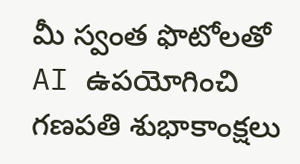మీ స్వంత ఫొటోలతో AI ఉపయోగించి గణపతి శుభాకాంక్షలు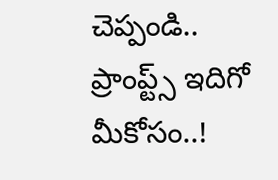చెప్పండి.. ప్రాంప్ట్స్ ఇదిగో మీకోసం..!